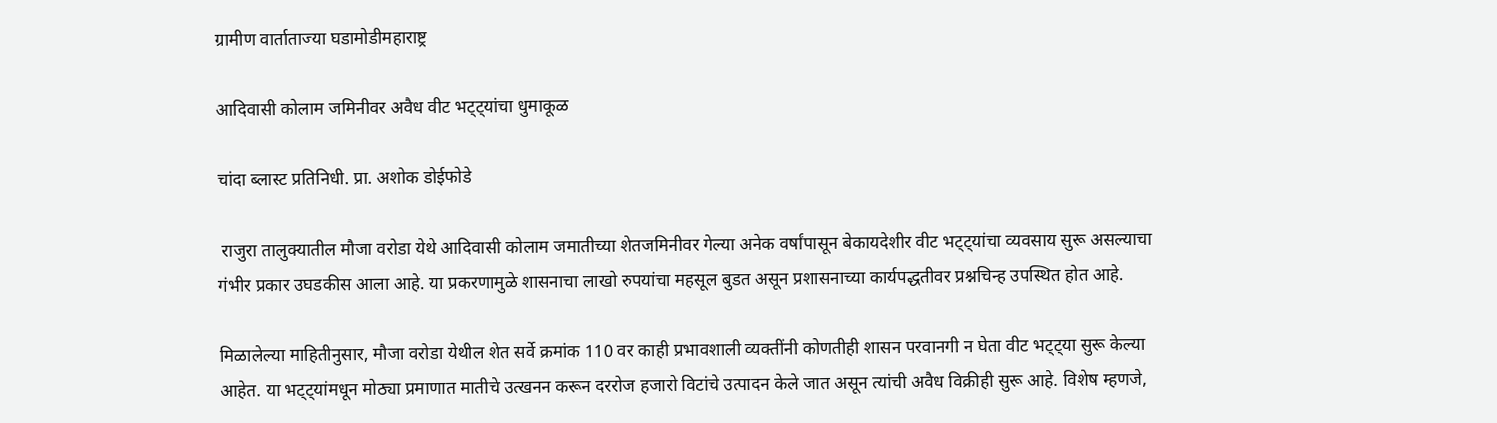ग्रामीण वार्ताताज्या घडामोडीमहाराष्ट्र

आदिवासी कोलाम जमिनीवर अवैध वीट भट्ट्यांचा धुमाकूळ

चांदा ब्लास्ट प्रतिनिधी. प्रा. अशोक डोईफोडे

 राजुरा तालुक्यातील मौजा वरोडा येथे आदिवासी कोलाम जमातीच्या शेतजमिनीवर गेल्या अनेक वर्षांपासून बेकायदेशीर वीट भट्ट्यांचा व्यवसाय सुरू असल्याचा गंभीर प्रकार उघडकीस आला आहे. या प्रकरणामुळे शासनाचा लाखो रुपयांचा महसूल बुडत असून प्रशासनाच्या कार्यपद्धतीवर प्रश्नचिन्ह उपस्थित होत आहे.

मिळालेल्या माहितीनुसार, मौजा वरोडा येथील शेत सर्वे क्रमांक 110 वर काही प्रभावशाली व्यक्तींनी कोणतीही शासन परवानगी न घेता वीट भट्ट्या सुरू केल्या आहेत. या भट्ट्यांमधून मोठ्या प्रमाणात मातीचे उत्खनन करून दररोज हजारो विटांचे उत्पादन केले जात असून त्यांची अवैध विक्रीही सुरू आहे. विशेष म्हणजे,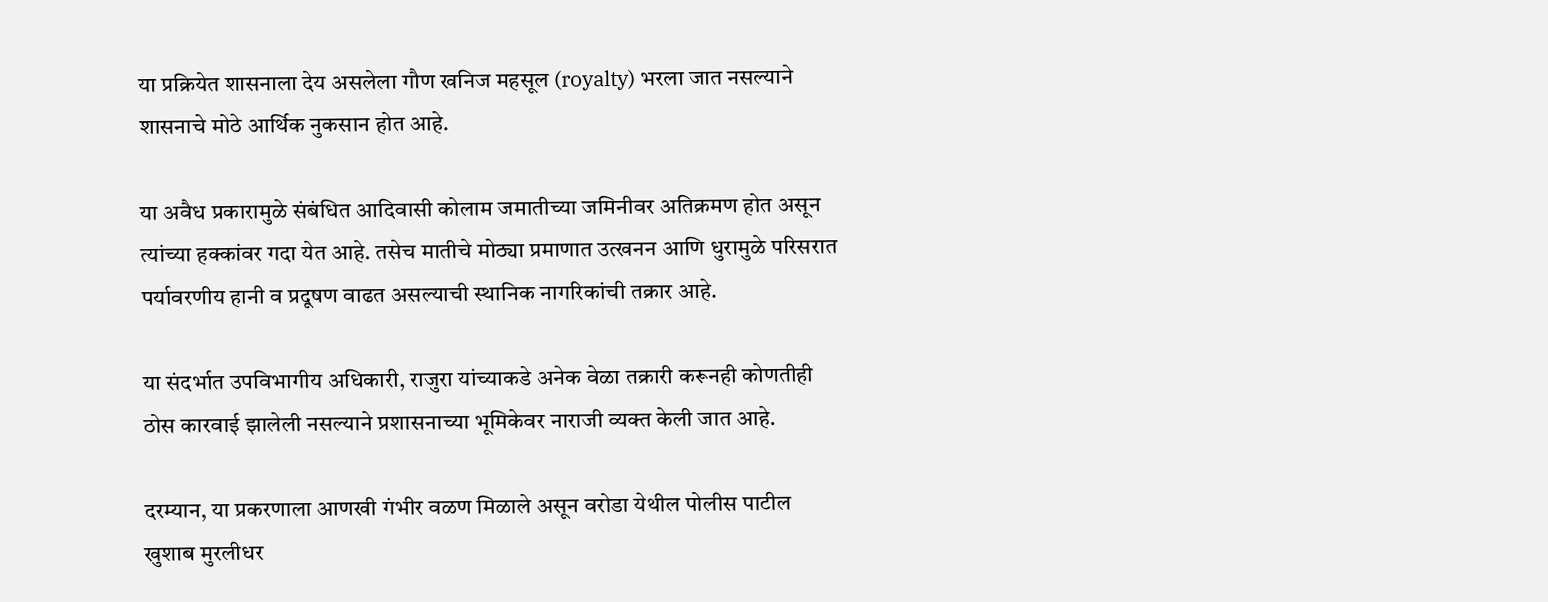या प्रक्रियेत शासनाला देय असलेला गौण खनिज महसूल (royalty) भरला जात नसल्याने शासनाचे मोठे आर्थिक नुकसान होत आहे.

या अवैध प्रकारामुळे संबंधित आदिवासी कोलाम जमातीच्या जमिनीवर अतिक्रमण होत असून त्यांच्या हक्कांवर गदा येत आहे. तसेच मातीचे मोठ्या प्रमाणात उत्खनन आणि धुरामुळे परिसरात पर्यावरणीय हानी व प्रदूषण वाढत असल्याची स्थानिक नागरिकांची तक्रार आहे.

या संदर्भात उपविभागीय अधिकारी, राजुरा यांच्याकडे अनेक वेळा तक्रारी करूनही कोणतीही ठोस कारवाई झालेली नसल्याने प्रशासनाच्या भूमिकेवर नाराजी व्यक्त केली जात आहे.

दरम्यान, या प्रकरणाला आणखी गंभीर वळण मिळाले असून वरोडा येथील पोलीस पाटील खुशाब मुरलीधर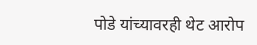पोडे यांच्यावरही थेट आरोप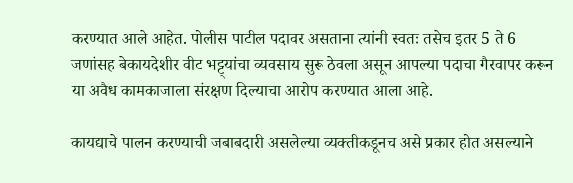करण्यात आले आहेत. पोलीस पाटील पदावर असताना त्यांनी स्वतः तसेच इतर 5 ते 6 जणांसह बेकायदेशीर वीट भट्ट्यांचा व्यवसाय सुरू ठेवला असून आपल्या पदाचा गैरवापर करून या अवैध कामकाजाला संरक्षण दिल्याचा आरोप करण्यात आला आहे.

कायद्याचे पालन करण्याची जबाबदारी असलेल्या व्यक्तीकडूनच असे प्रकार होत असल्याने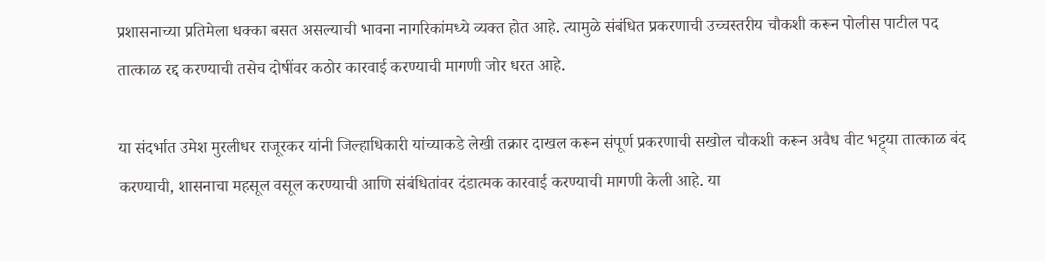प्रशासनाच्या प्रतिमेला धक्का बसत असल्याची भावना नागरिकांमध्ये व्यक्त होत आहे. त्यामुळे संबंधित प्रकरणाची उच्चस्तरीय चौकशी करून पोलीस पाटील पद तात्काळ रद्द करण्याची तसेच दोषींवर कठोर कारवाई करण्याची मागणी जोर धरत आहे.

या संदर्भात उमेश मुरलीधर राजूरकर यांनी जिल्हाधिकारी यांच्याकडे लेखी तक्रार दाखल करून संपूर्ण प्रकरणाची सखोल चौकशी करून अवैध वीट भट्ट्या तात्काळ बंद करण्याची, शासनाचा महसूल वसूल करण्याची आणि संबंधितांवर दंडात्मक कारवाई करण्याची मागणी केली आहे. या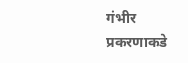गंभीर प्रकरणाकडे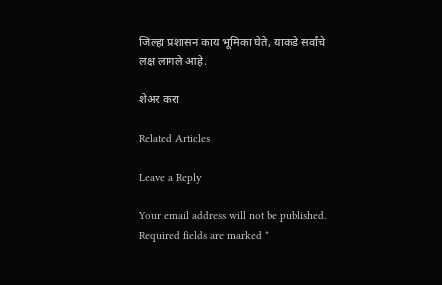जिल्हा प्रशासन काय भूमिका घेते, याकडे सर्वांचे लक्ष लागले आहे.

शेअर करा

Related Articles

Leave a Reply

Your email address will not be published. Required fields are marked *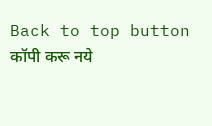Back to top button
कॉपी करू नये